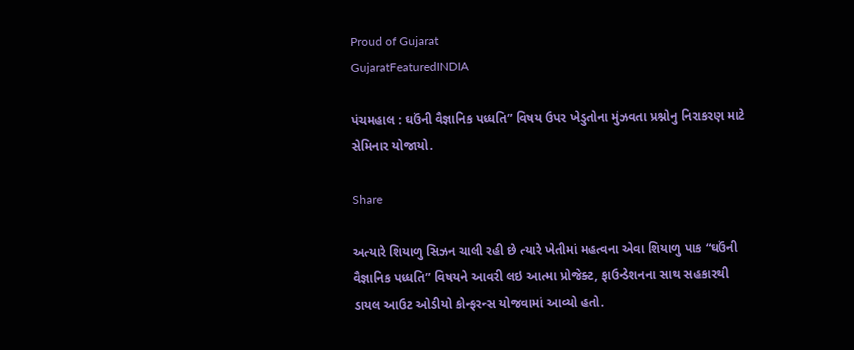Proud of Gujarat
GujaratFeaturedINDIA

પંચમહાલ : ઘઉંની વૈજ્ઞાનિક પધ્ધતિ” વિષય ઉપર ખેડુતોના મુંઝવતા પ્રશ્નોનુ નિરાકરણ માટે સેમિનાર યોજાયો.

Share

અત્યારે શિયાળુ સિઝન ચાલી રહી છે ત્યારે ખેતીમાં મહત્વના એવા શિયાળુ પાક “ઘઉંની વૈજ્ઞાનિક પધ્ધતિ” વિષયને આવરી લઇ આત્મા પ્રોજેક્ટ, ફાઉન્ડેશનના સાથ સહકારથી ડાયલ આઉટ ઓડીયો કોન્ફરન્સ યોજવામાં આવ્યો હતો.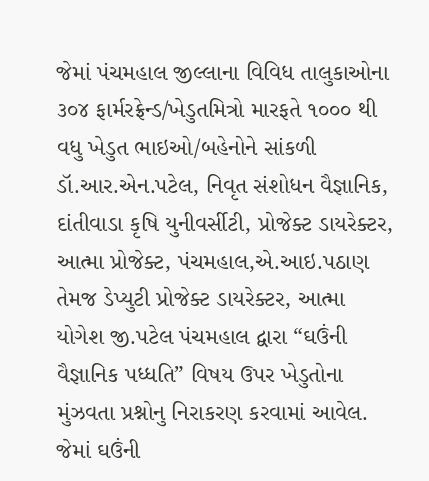જેમાં પંચમહાલ જીલ્લાના વિવિધ તાલુકાઓના ૩૦૪ ફાર્મરફ્રેન્ડ/ખેડુતમિત્રો મારફતે ૧૦૦૦ થી વધુ ખેડુત ભાઇઓ/બહેનોને સાંકળી ડૉ.આર.એન.પટેલ, નિવૃત સંશોધન વૈજ્ઞાનિક, દાંતીવાડા કૃષિ યુનીવર્સીટી, પ્રોજેક્ટ ડાયરેક્ટર, આત્મા પ્રોજેક્ટ, પંચમહાલ,એ.આઇ.પઠાણ તેમજ ડેપ્યુટી પ્રોજેક્ટ ડાયરેક્ટર, આત્મા યોગેશ જી.પટેલ પંચમહાલ દ્વારા “ઘઉંની વૈજ્ઞાનિક પધ્ધતિ” વિષય ઉપર ખેડુતોના મુંઝવતા પ્રશ્નોનુ નિરાકરણ કરવામાં આવેલ. જેમાં ઘઉંની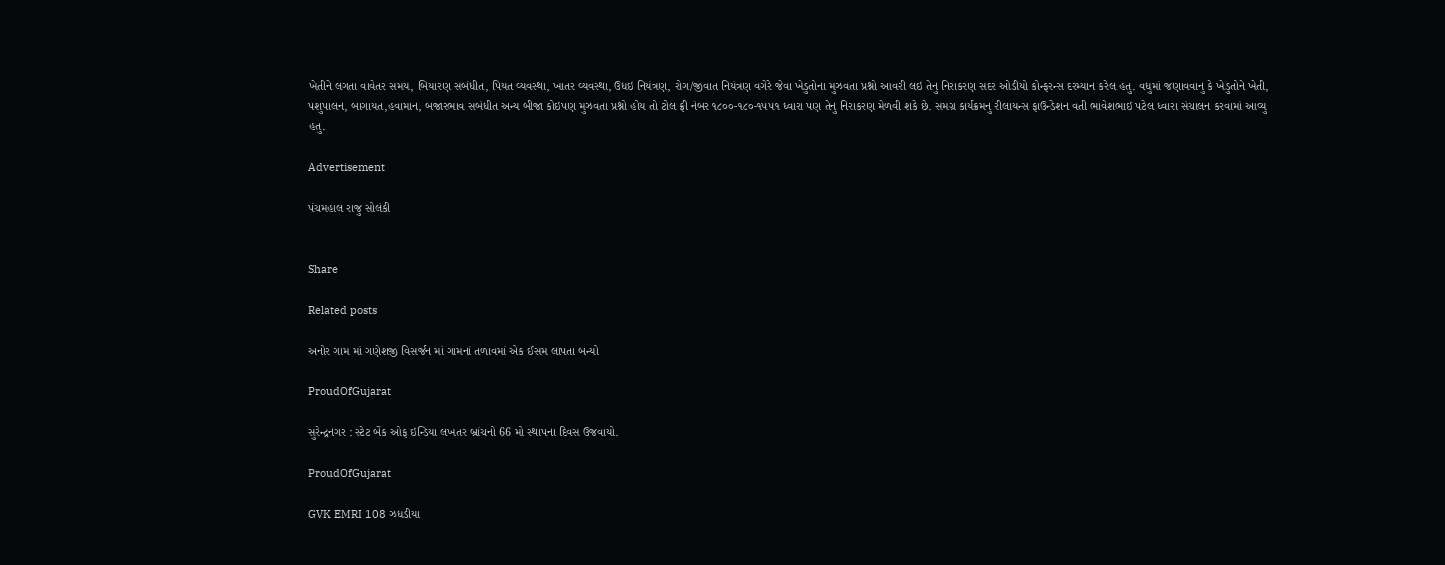ખેતીને લગતા વાવેતર સમય, બિયારણ સબંધીત, પિયત વ્યવસ્થા, ખાતર વ્યવસ્થા, ઉધઇ નિયંત્રણ, રોગ/જીવાત નિયંત્રણ વગેરે જેવા ખેડુતોના મુઝવતા પ્રશ્નો આવરી લઇ તેનુ નિરાકરણ સદર ઓડીયો કોન્ફરન્સ દરમ્યાન કરેલ હતુ. વધુમાં જણાવવાનુ કે ખેડુતોને ખેતી, પશુપાલન, બાગાયત,હવામાન, બજારભાવ સબંધીત અન્ય બીજા કોઇપણ મુઝવતા પ્રશ્નો હોય તો ટોલ ફ્રી નંબર ૧૮૦૦-૧૮૦-૧૫૫૧ ધ્વારા પણ તેનુ નિરાકરણ મેળવી શકે છે. સમગ્ર કાર્યક્રમનુ રીલાયન્સ ફાઉન્ડેશન વતી ભાવેશભાઇ પટેલ ધ્વારા સંચાલન કરવામાં આવ્યુ હતુ.

Advertisement

પંચમહાલ રાજુ સોલંકી


Share

Related posts

અનોર ગામ માં ગણેશજી વિસર્જન માં ગામનાં તળાવમાં એક ઈસમ લાપતા બન્યો

ProudOfGujarat

સુરેન્દ્રનગર : સ્ટેટ બેંક ઓફ ઇન્ડિયા લખતર બ્રાંચનો 66 મો સ્થાપના દિવસ ઉજવાયો.

ProudOfGujarat

GVK EMRI 108 ઝધડીયા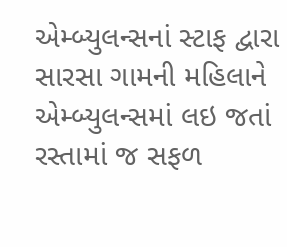એમ્બ્યુલન્સનાં સ્ટાફ દ્વારા સારસા ગામની મહિલાને એમ્બ્યુલન્સમાં લઇ જતાં રસ્તામાં જ સફળ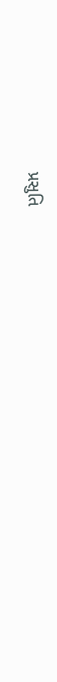પ્રસુતિ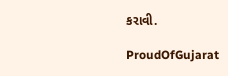કરાવી.

ProudOfGujarat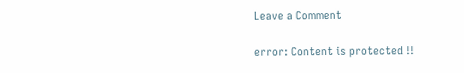Leave a Comment

error: Content is protected !!